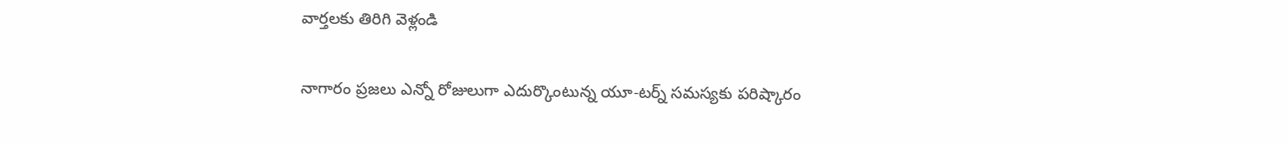వార్తలకు తిరిగి వెళ్లండి

నాగారం ప్రజలు ఎన్నో రోజులుగా ఎదుర్కొంటున్న యూ-టర్న్ సమస్యకు పరిష్కారం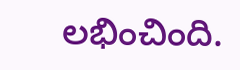లభించింది.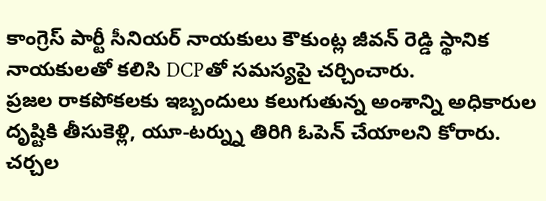కాంగ్రెస్ పార్టీ సీనియర్ నాయకులు కౌకుంట్ల జీవన్ రెడ్డి స్థానిక నాయకులతో కలిసి DCPతో సమస్యపై చర్చించారు.
ప్రజల రాకపోకలకు ఇబ్బందులు కలుగుతున్న అంశాన్ని అధికారుల దృష్టికి తీసుకెళ్లి, యూ-టర్న్ను తిరిగి ఓపెన్ చేయాలని కోరారు. చర్చల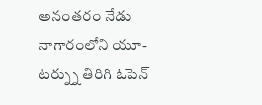అనంతరం నేడు నాగారంలోని యూ-టర్న్ను తిరిగి ఓపెన్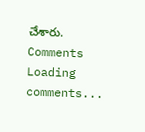చేశారు.
Comments
Loading comments...